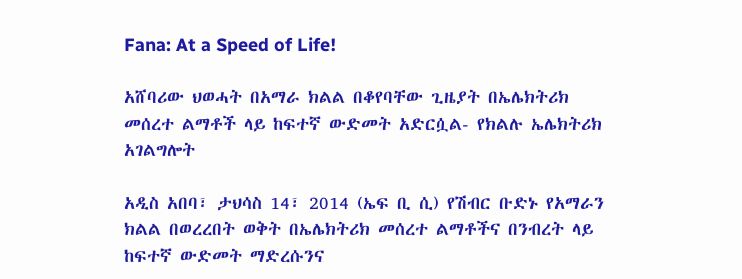Fana: At a Speed of Life!

አሸባሪው ህወሓት በአማራ ክልል በቆየባቸው ጊዜያት በኤሌክትሪክ መሰረተ ልማቶች ላይ ከፍተኛ ውድመት አድርሷል- የክልሉ ኤሌክትሪክ አገልግሎት

አዲስ አበባ፣ ታህሳስ 14፣ 2014 (ኤፍ ቢ ሲ) የሽብር ቡድኑ የአማራን ክልል በወረረበት ወቅት በኤሌክትሪክ መሰረተ ልማቶችና በንብረት ላይ ከፍተኛ ውድመት ማድረሱንና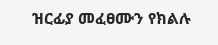ዝርፊያ መፈፀሙን የክልሉ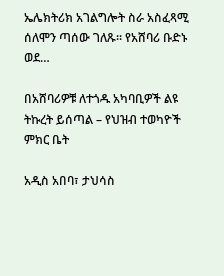ኤሌክትሪክ አገልግሎት ስራ አስፈጻሚ ሰለሞን ጣሰው ገለጹ፡፡ የአሸባሪ ቡድኑ ወደ…

በአሸባሪዎቹ ለተጎዱ አካባቢዎች ልዩ ትኩረት ይሰጣል – የህዝብ ተወካዮች ምክር ቤት

አዲስ አበባ፣ ታህሳስ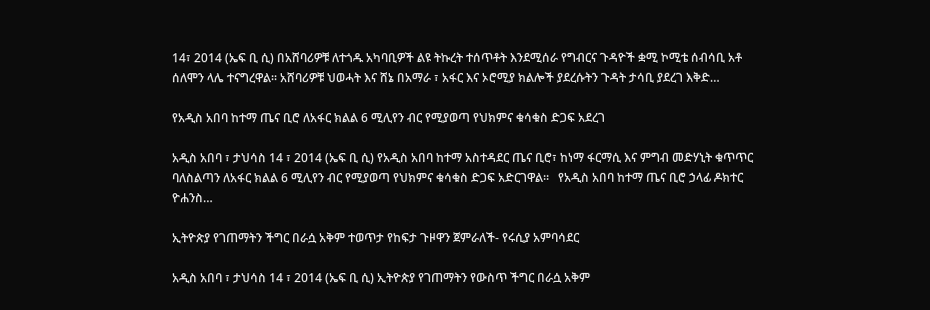14፣ 2014 (ኤፍ ቢ ሲ) በአሸባሪዎቹ ለተጎዱ አካባቢዎች ልዩ ትኩረት ተሰጥቶት እንደሚሰራ የግብርና ጉዳዮች ቋሚ ኮሚቴ ሰብሳቢ አቶ ሰለሞን ላሌ ተናግረዋል፡፡ አሸባሪዎቹ ህወሓት እና ሸኔ በአማራ ፣ አፋር እና ኦሮሚያ ክልሎች ያደረሱትን ጉዳት ታሳቢ ያደረገ እቅድ…

የአዲስ አበባ ከተማ ጤና ቢሮ ለአፋር ክልል 6 ሚሊየን ብር የሚያወጣ የህክምና ቁሳቁስ ድጋፍ አደረገ

አዲስ አበባ ፣ ታህሳስ 14 ፣ 2014 (ኤፍ ቢ ሲ) የአዲስ አበባ ከተማ አስተዳደር ጤና ቢሮ፣ ከነማ ፋርማሲ እና ምግብ መድሃኒት ቁጥጥር ባለስልጣን ለአፋር ክልል 6 ሚሊየን ብር የሚያወጣ የህክምና ቁሳቁስ ድጋፍ አድርገዋል፡፡   የአዲስ አበባ ከተማ ጤና ቢሮ ኃላፊ ዶክተር ዮሐንስ…

ኢትዮጵያ የገጠማትን ችግር በራሷ አቅም ተወጥታ የከፍታ ጉዞዋን ጀምራለች- የሩሲያ አምባሳደር

አዲስ አበባ ፣ ታህሳስ 14 ፣ 2014 (ኤፍ ቢ ሲ) ኢትዮጵያ የገጠማትን የውስጥ ችግር በራሷ አቅም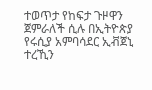ተወጥታ የከፍታ ጉዞዋን ጀምራለች ሲሉ በኢትዮጵያ የሩሲያ አምባሳደር ኢቭጀኒ ተረኺን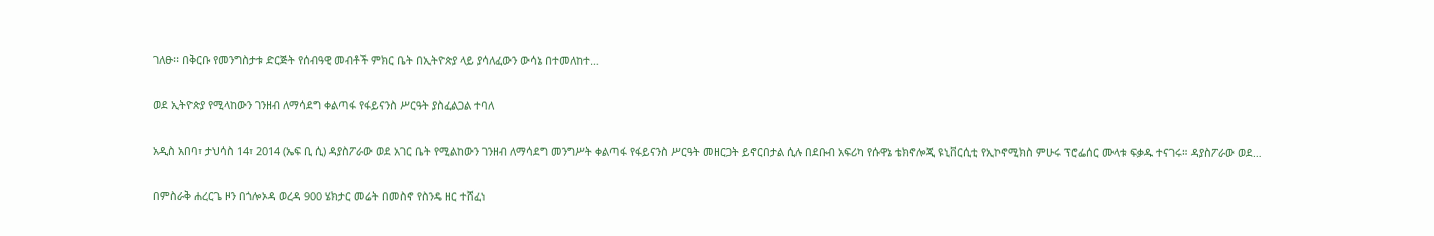ገለፁ፡፡ በቅርቡ የመንግስታቱ ድርጅት የሰብዓዊ መብቶች ምክር ቤት በኢትዮጵያ ላይ ያሳለፈውን ውሳኔ በተመለከተ…

ወደ ኢትዮጵያ የሚላከውን ገንዘብ ለማሳደግ ቀልጣፋ የፋይናንስ ሥርዓት ያስፈልጋል ተባለ

አዲስ አበባ፣ ታህሳስ 14፣ 2014 (ኤፍ ቢ ሲ) ዳያስፖራው ወደ አገር ቤት የሚልከውን ገንዘብ ለማሳደግ መንግሥት ቀልጣፋ የፋይናንስ ሥርዓት መዘርጋት ይኖርበታል ሲሉ በደቡብ አፍሪካ የሱዋኔ ቴክኖሎጂ ዩኒቨርሲቲ የኢኮኖሚክስ ምሁሩ ፕሮፌሰር ሙላቱ ፍቃዱ ተናገሩ። ዳያስፖራው ወደ…

በምስራቅ ሐረርጌ ዞን በጎሎኦዳ ወረዳ 900 ሄክታር መሬት በመስኖ የስንዴ ዘር ተሸፈነ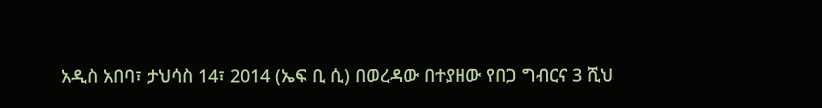አዲስ አበባ፣ ታህሳስ 14፣ 2014 (ኤፍ ቢ ሲ) በወረዳው በተያዘው የበጋ ግብርና 3 ሺህ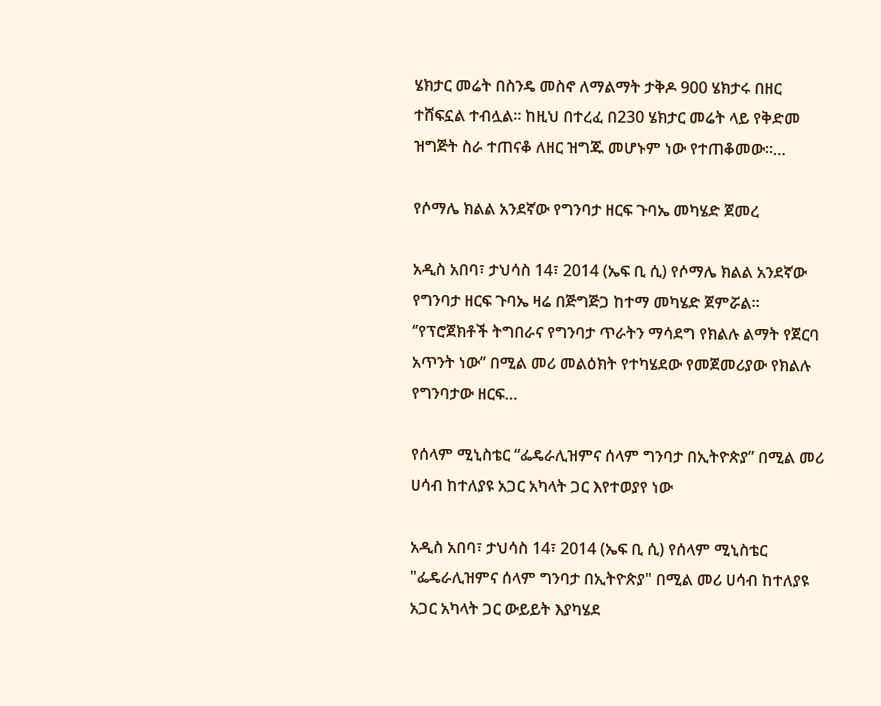ሄክታር መሬት በስንዴ መስኖ ለማልማት ታቅዶ 900 ሄክታሩ በዘር ተሸፍኗል ተብሏል። ከዚህ በተረፈ በ230 ሄክታር መሬት ላይ የቅድመ ዝግጅት ስራ ተጠናቆ ለዘር ዝግጁ መሆኑም ነው የተጠቆመው።…

የሶማሌ ክልል አንደኛው የግንባታ ዘርፍ ጉባኤ መካሄድ ጀመረ

አዲስ አበባ፣ ታህሳስ 14፣ 2014 (ኤፍ ቢ ሲ) የሶማሌ ክልል አንደኛው የግንባታ ዘርፍ ጉባኤ ዛሬ በጅግጅጋ ከተማ መካሄድ ጀምሯል፡፡ ‘’የፕሮጀክቶች ትግበራና የግንባታ ጥራትን ማሳደግ የክልሉ ልማት የጀርባ አጥንት ነው’’ በሚል መሪ መልዕክት የተካሄደው የመጀመሪያው የክልሉ የግንባታው ዘርፍ…

የሰላም ሚኒስቴር “ፌዴራሊዝምና ሰላም ግንባታ በኢትዮጵያ” በሚል መሪ ሀሳብ ከተለያዩ አጋር አካላት ጋር እየተወያየ ነው

አዲስ አበባ፣ ታህሳስ 14፣ 2014 (ኤፍ ቢ ሲ) የሰላም ሚኒስቴር "ፌዴራሊዝምና ሰላም ግንባታ በኢትዮጵያ" በሚል መሪ ሀሳብ ከተለያዩ አጋር አካላት ጋር ውይይት እያካሄደ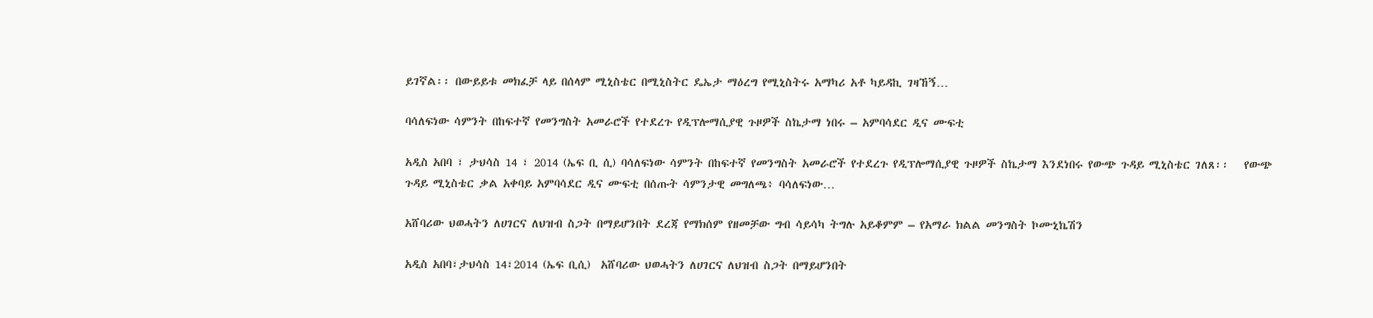ይገኛል፡፡ በውይይቱ መክፈቻ ላይ በሰላም ሚኒስቴር በሚኒስትር ዴኤታ ማዕረግ የሚኒስትሩ አማካሪ አቶ ካይዳኪ ገዛኸኝ…

ባሳለፍነው ሳምንት በከፍተኛ የመንግስት አመራሮች የተደረጉ የዲፕሎማሲያዊ ጉዞዎች ስኬታማ ነበሩ – አምባሳደር ዲና ሙፍቲ

አዲስ አበባ ፣ ታህሳስ 14 ፣ 2014 (ኤፍ ቢ ሲ) ባሳለፍነው ሳምንት በከፍተኛ የመንግስት አመራሮች የተደረጉ የዲፕሎማሲያዊ ጉዞዎች ስኬታማ እንደነበሩ የውጭ ጉዳይ ሚኒስቴር ገለጸ፡፡   የውጭ ጉዳይ ሚኒስቴር ቃል አቀባይ አምባሳደር ዲና ሙፍቲ በሰጡት ሳምንታዊ መግለጫ፥ ባሳለፍነው…

አሸባሪው ህወሓትን ለሀገርና ለህዝብ ስጋት በማይሆንበት ደረጃ የማክሰም የዘመቻው ግብ ሳይሳካ ትግሉ አይቆምም – የአማራ ክልል መንግስት ኮሙኒኬሽን

አዲስ አበባ፣ታህሳስ 14፣2014 (ኤፍ ቢሲ)  አሸባሪው ህወሓትን ለሀገርና ለህዝብ ስጋት በማይሆንበት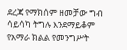ደረጃ የማክሰም ዘመቻው ግብ ሳይሳካ ትግሉ እንደማይቆም የአማራ ክልል የመንግሥት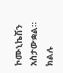ኮሙኒኬሽን አስታውቋል። ክልሉ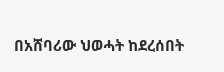በአሸባሪው ህወሓት ከደረሰበት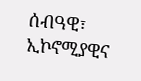ሰብዓዊ፣ ኢኮኖሚያዊና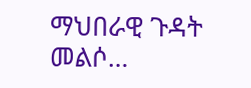ማህበራዊ ጉዳት መልሶ…